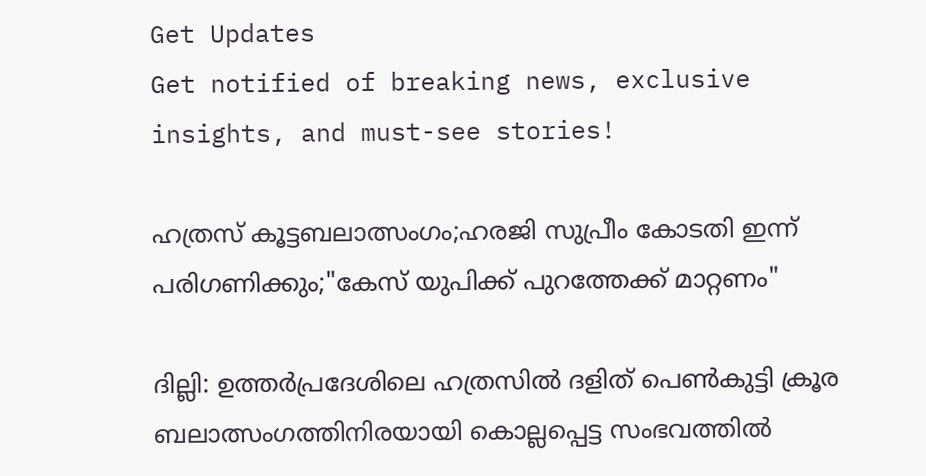Get Updates
Get notified of breaking news, exclusive insights, and must-see stories!

ഹത്രസ് കൂട്ടബലാത്സംഗം;ഹരജി സുപ്രീം കോടതി ഇന്ന് പരിഗണിക്കും;"കേസ് യുപിക്ക് പുറത്തേക്ക് മാറ്റണം"

ദില്ലി: ഉത്തര്‍പ്രദേശിലെ ഹത്രസില്‍ ദളിത് പെണ്‍കുട്ടി ക്രൂര ബലാത്സംഗത്തിനിരയായി കൊല്ലപ്പെട്ട സംഭവത്തില്‍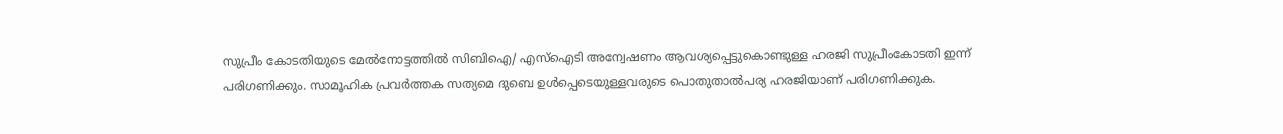സുപ്രീം കോടതിയുടെ മേല്‍നോട്ടത്തില്‍ സിബിഐ/ എസ്‌ഐടി അന്വേഷണം ആവശ്യപ്പെട്ടുകൊണ്ടുള്ള ഹരജി സുപ്രീംകോടതി ഇന്ന് പരിഗണിക്കും. സാമൂഹിക പ്രവര്‍ത്തക സത്യമെ ദുബെ ഉള്‍പ്പെടെയുള്ളവരുടെ പൊതുതാല്‍പര്യ ഹരജിയാണ് പരിഗണിക്കുക.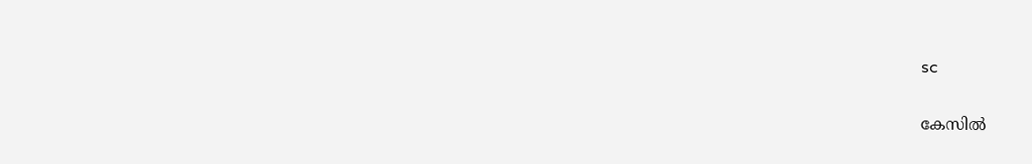sc

കേസില്‍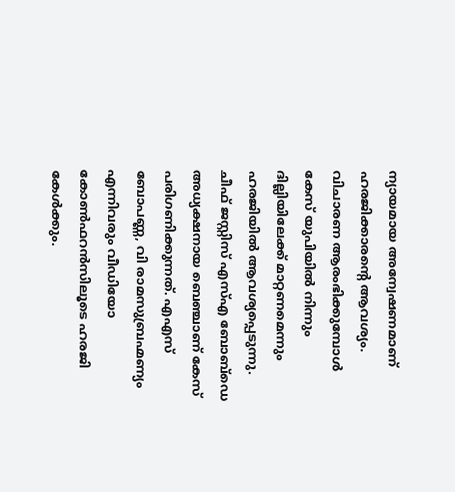ന്യായമായ അന്വേഷണമാണ് ഹരജിക്കാരന്റെ ആവശ്യം. വിചാരണ ആരംഭിക്കുമ്പോള്‍ കേസ് യുപിയില്‍ നിന്നും ദില്ലിയിലേക്ക് മാറ്റണമെന്നും ഹരജിയില്‍ ആവശ്യപ്പെടുന്നു. ചീഫ് ജസ്റ്റിസ് എസ്എ ബോബ്‌ഡെ അധ്യക്ഷനായ ബെഞ്ചാണ് കേസ് പരിഗണിക്കുന്നത്. എഎസ് ബോപണ്ണ, വി രാമസുബ്രഹ്മണ്യം എന്നിവരും വീഡിയോ കോണ്‍ഫറന്‍സിലൂടെ ഹരജി കേള്‍ക്കും.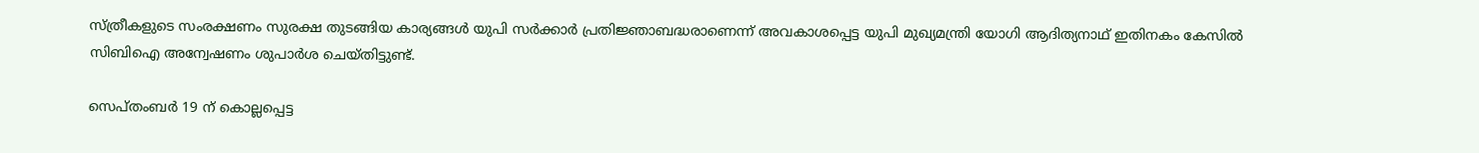സ്ത്രീകളുടെ സംരക്ഷണം സുരക്ഷ തുടങ്ങിയ കാര്യങ്ങള്‍ യുപി സര്‍ക്കാര്‍ പ്രതിജ്ഞാബദ്ധരാണെന്ന് അവകാശപ്പെട്ട യുപി മുഖ്യമന്ത്രി യോഗി ആദിത്യനാഥ് ഇതിനകം കേസില്‍ സിബിഐ അന്വേഷണം ശുപാര്‍ശ ചെയ്തിട്ടുണ്ട്.

സെപ്തംബര്‍ 19 ന് കൊല്ലപ്പെട്ട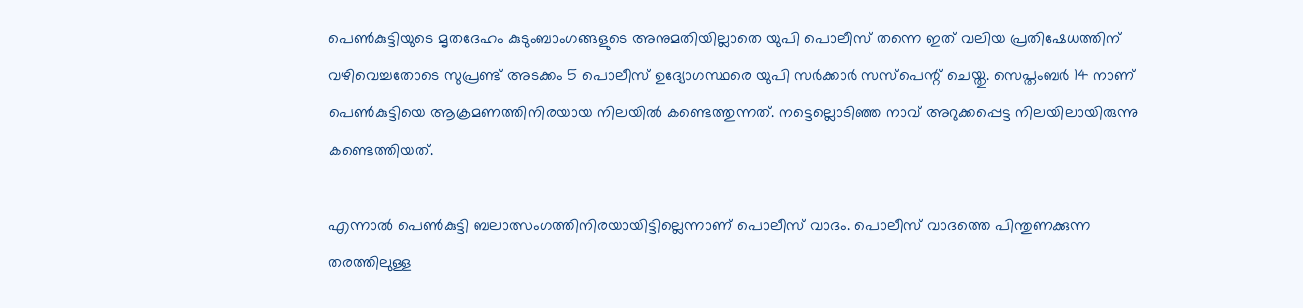പെണ്‍കുട്ടിയുടെ മൃതദേഹം കുടുംബാംഗങ്ങളുടെ അനുമതിയില്ലാതെ യുപി പൊലീസ് തന്നെ ഇത് വലിയ പ്രതിഷേധത്തിന് വഴിവെച്ചതോടെ സുപ്രണ്ട് അടക്കം 5 പൊലീസ് ഉദ്യോഗസ്ഥരെ യുപി സര്‍ക്കാര്‍ സസ്‌പെന്റ് ചെയ്തു. സെപ്തംബര്‍ 14 നാണ് പെണ്‍കുട്ടിയെ ആക്രമണത്തിനിരയായ നിലയില്‍ കണ്ടെത്തുന്നത്. നട്ടെല്ലൊടിഞ്ഞ നാവ് അറുക്കപ്പെട്ട നിലയിലായിരുന്നു കണ്ടെത്തിയത്.

എന്നാല്‍ പെണ്‍കുട്ടി ബലാത്സംഗത്തിനിരയായിട്ടില്ലെന്നാണ് പൊലീസ് വാദം. പൊലീസ് വാദത്തെ പിന്തുണക്കുന്ന തരത്തിലുള്ള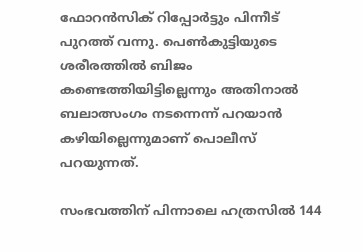ഫോറന്‍സിക് റിപ്പോര്‍ട്ടും പിന്നീട് പുറത്ത് വന്നു. പെണ്‍കുട്ടിയുടെ ശരീരത്തില്‍ ബിജം കണ്ടെത്തിയിട്ടില്ലെന്നും അതിനാല്‍ ബലാത്സംഗം നടന്നെന്ന് പറയാന്‍ കഴിയില്ലെന്നുമാണ് പൊലീസ് പറയുന്നത്.

സംഭവത്തിന് പിന്നാലെ ഹത്രസില്‍ 144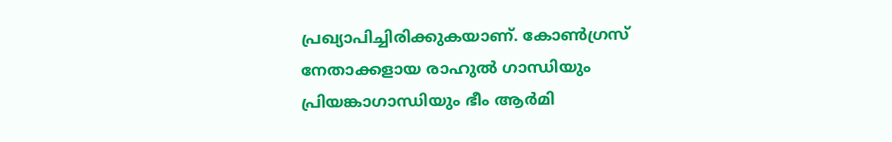പ്രഖ്യാപിച്ചിരിക്കുകയാണ്. കോണ്‍ഗ്രസ് നേതാക്കളായ രാഹുല്‍ ഗാന്ധിയും പ്രിയങ്കാഗാന്ധിയും ഭീം ആര്‍മി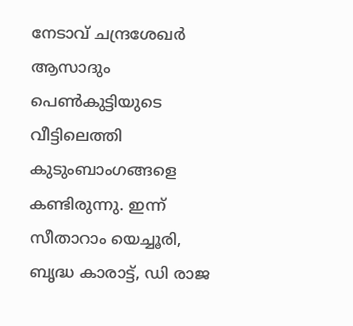നേടാവ് ചന്ദ്രശേഖര്‍ ആസാദും പെണ്‍കുട്ടിയുടെ വീട്ടിലെത്തി കുടുംബാംഗങ്ങളെ കണ്ടിരുന്നു. ഇന്ന് സീതാറാം യെച്ചൂരി, ബൃദ്ധ കാരാട്ട്, ഡി രാജ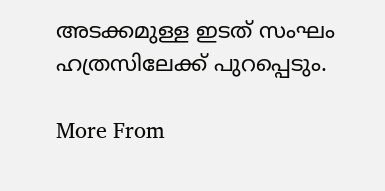അടക്കമുള്ള ഇടത് സംഘം ഹത്രസിലേക്ക് പുറപ്പെടും.

More From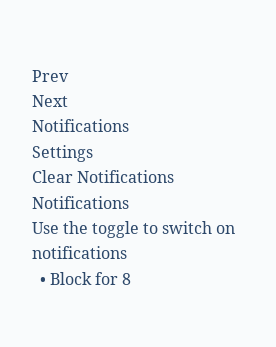Prev
Next
Notifications
Settings
Clear Notifications
Notifications
Use the toggle to switch on notifications
  • Block for 8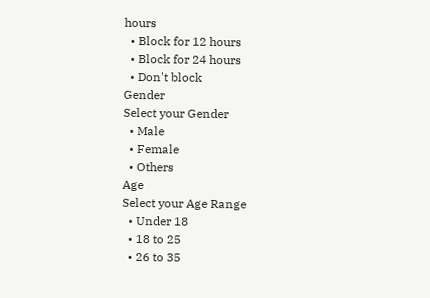hours
  • Block for 12 hours
  • Block for 24 hours
  • Don't block
Gender
Select your Gender
  • Male
  • Female
  • Others
Age
Select your Age Range
  • Under 18
  • 18 to 25
  • 26 to 35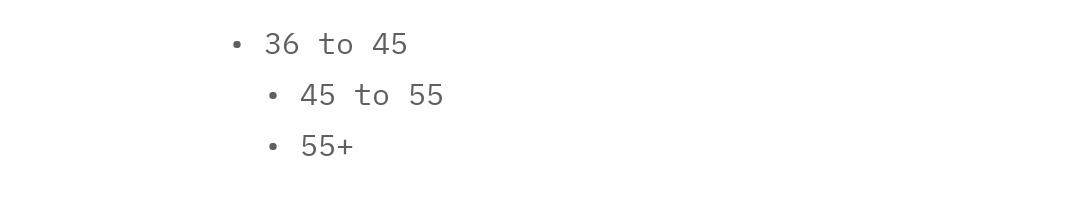• 36 to 45
  • 45 to 55
  • 55+